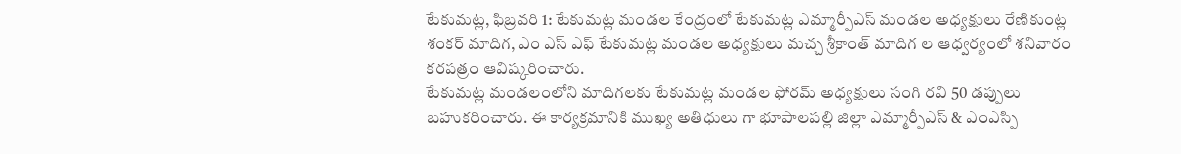టేకుమట్ల, ఫిబ్రవరి 1: టేకుమట్ల మండల కేంద్రంలో టేకుమట్ల ఎమ్మార్పీఎస్ మండల అధ్యక్షులు రేణికుంట్ల శంకర్ మాదిగ, ఎం ఎస్ ఎఫ్ టేకుమట్ల మండల అధ్యక్షులు మచ్చ శ్రీకాంత్ మాదిగ ల ఆధ్వర్యంలో శనివారం కరపత్రం ఆవిష్కరించారు.
టేకుమట్ల మండలంలోని మాదిగలకు టేకుమట్ల మండల ఫోరమ్ అధ్యక్షులు సంగి రవి 50 డప్పులు బహుకరించారు. ఈ కార్యక్రమానికి ముఖ్య అతిధులు గా భూపాలపల్లి జిల్లా ఎమ్మార్పీఎస్ & ఎంఎస్పి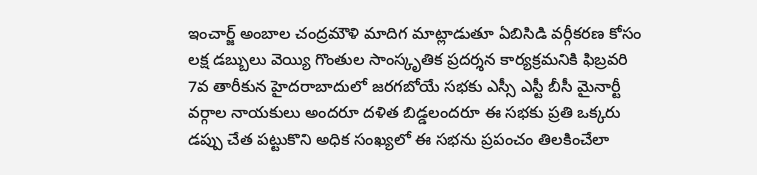ఇంచార్జ్ అంబాల చంద్రమౌళి మాదిగ మాట్లాడుతూ ఏబిసిడి వర్గీకరణ కోసం లక్ష డబ్బులు వెయ్యి గొంతుల సాంస్కృతిక ప్రదర్శన కార్యక్రమనికి ఫిబ్రవరి 7వ తారీకున హైదరాబాదులో జరగబోయే సభకు ఎస్సీ ఎస్టీ బీసీ మైనార్టీ వర్గాల నాయకులు అందరూ దళిత బిడ్డలందరూ ఈ సభకు ప్రతి ఒక్కరు డప్పు చేత పట్టుకొని అధిక సంఖ్యలో ఈ సభను ప్రపంచం తిలకించేలా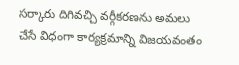సర్కారు దిగివచ్చి వర్గీకరణను అమలు చేసే విధంగా కార్యక్రమాన్ని విజయవంతం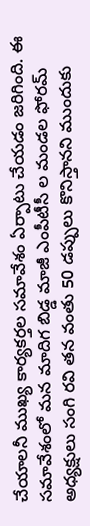చేయాలనీ ముఖ్య కార్యకర్తల సమావేశం ఏర్పాటు చేయడం జరిగింది. ఈ సమావేశంలో మన మాదిగ బిడ్డ మాజీ ఎంపీటీసీ ల మండల ఫోరమ్ అధ్యక్షులు సంగి రవి తన వంతు 50 డప్పులు కొనిస్తానని ముందుకు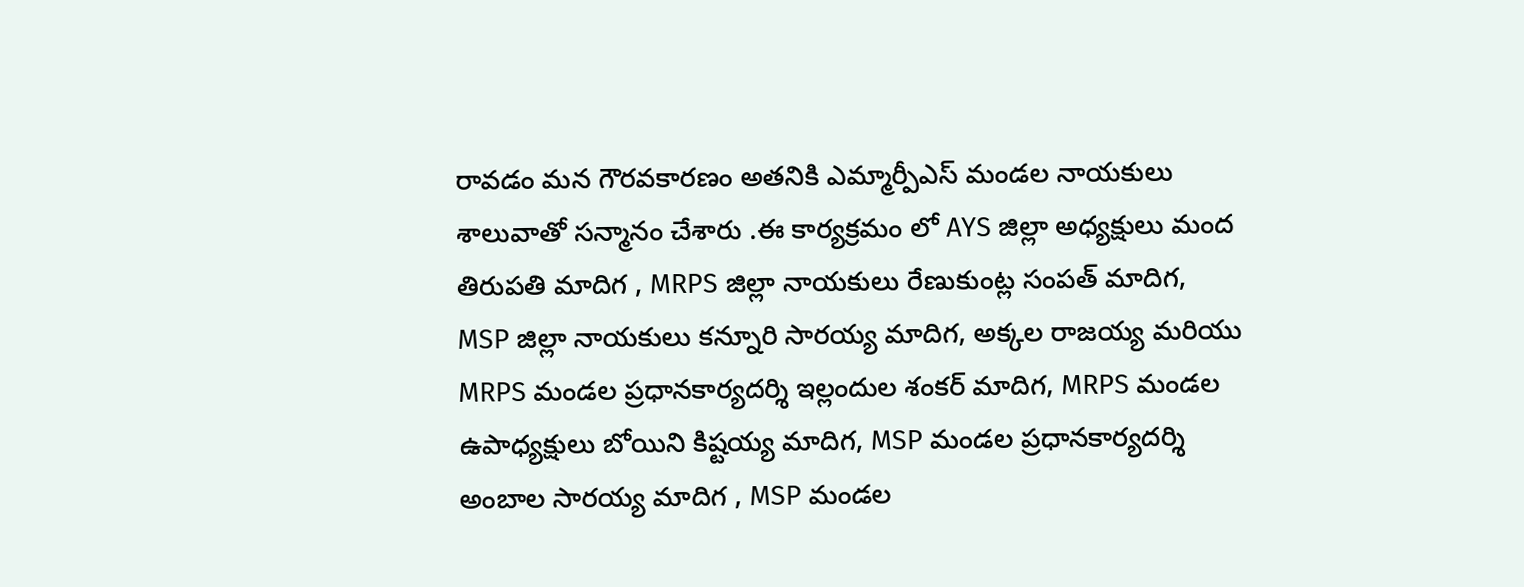రావడం మన గౌరవకారణం అతనికి ఎమ్మార్పీఎస్ మండల నాయకులు శాలువాతో సన్మానం చేశారు .ఈ కార్యక్రమం లో AYS జిల్లా అధ్యక్షులు మంద తిరుపతి మాదిగ , MRPS జిల్లా నాయకులు రేణుకుంట్ల సంపత్ మాదిగ, MSP జిల్లా నాయకులు కన్నూరి సారయ్య మాదిగ, అక్కల రాజయ్య మరియు MRPS మండల ప్రధానకార్యదర్శి ఇల్లందుల శంకర్ మాదిగ, MRPS మండల ఉపాధ్యక్షులు బోయిని కిష్టయ్య మాదిగ, MSP మండల ప్రధానకార్యదర్శి అంబాల సారయ్య మాదిగ , MSP మండల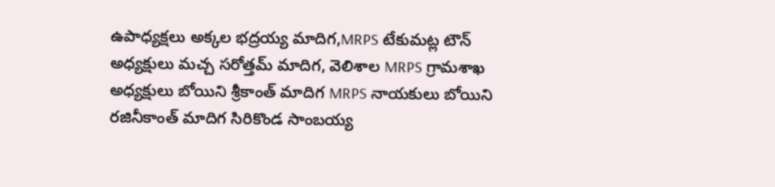ఉపాధ్యక్షలు అక్కల భద్రయ్య మాదిగ,MRPS టేకుమట్ల టౌన్ అధ్యక్షులు మచ్చ సరోత్తమ్ మాదిగ, వెలిశాల MRPS గ్రామశాఖ అధ్యక్షులు బోయిని శ్రీకాంత్ మాదిగ MRPS నాయకులు బోయిని రజినీకాంత్ మాదిగ సిరికొండ సాంబయ్య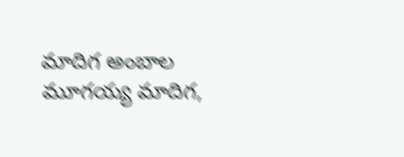మాదిగ అంబాల మూగయ్య మాదిగ,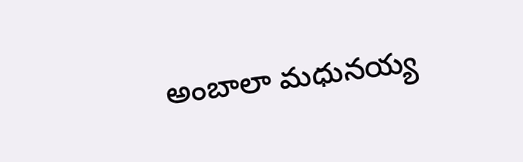అంబాలా మధునయ్య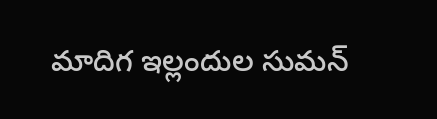మాదిగ ఇల్లందుల సుమన్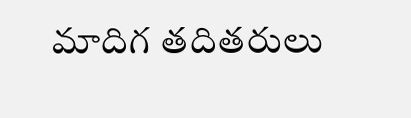మాదిగ తదితరులు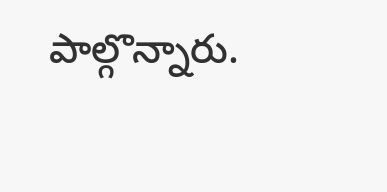పాల్గొన్నారు.